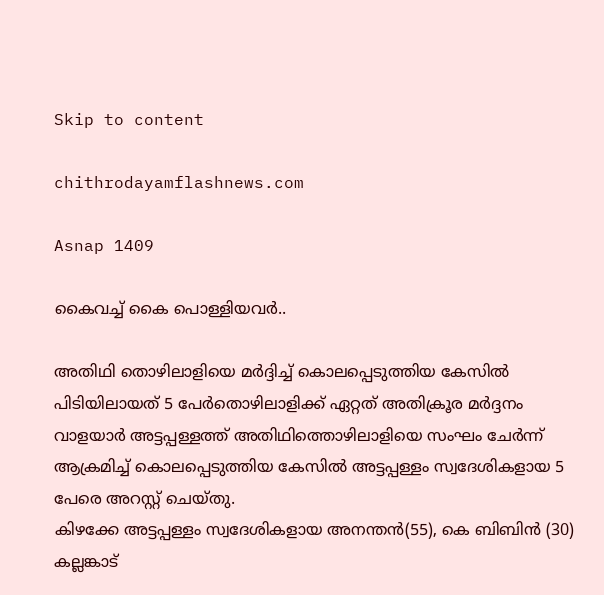Skip to content

chithrodayamflashnews.com

Asnap 1409

കൈവച്ച് കൈ പൊള്ളിയവർ..

അതിഥി തൊഴിലാളിയെ മർദ്ദിച്ച് കൊലപ്പെടുത്തിയ കേസിൽ പിടിയിലായത് 5 പേർതൊഴിലാളിക്ക് ഏറ്റത് അതിക്രൂര മർദ്ദനം വാളയാർ അട്ടപ്പള്ളത്ത് അതിഥിത്തൊഴിലാളിയെ സംഘം ചേർന്ന് ആക്രമിച്ച് കൊലപ്പെടുത്തിയ കേസിൽ അട്ടപ്പള്ളം സ്വദേശികളായ 5 പേരെ അറസ്റ്റ് ചെയ്തു.
കിഴക്കേ അട്ടപ്പള്ളം സ്വദേശികളായ അനന്തൻ(55), കെ ബിബിൻ (30) കല്ലങ്കാട്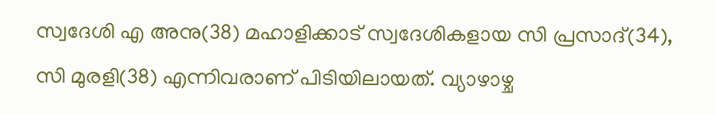സ്വദേശി എ അനു(38) മഹാളിക്കാട് സ്വദേശികളായ സി പ്രസാദ്(34), സി മുരളി(38) എന്നിവരാണ് പിടിയിലായത്. വ്യാഴാഴ്ച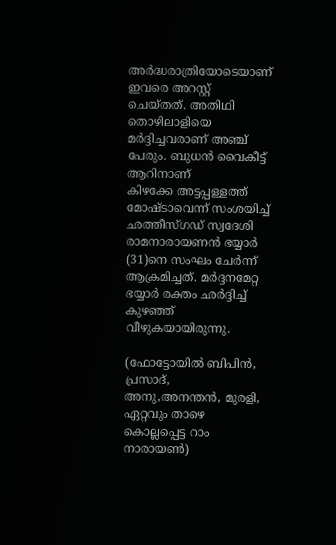അർദ്ധരാത്രിയോടെയാണ് ഇവരെ അറസ്റ്റ് ചെയ്തത്. അതിഥി തൊഴിലാളിയെ മർദ്ദിച്ചവരാണ് അഞ്ച് പേരും. ബുധൻ വൈകീട്ട് ആറിനാണ്
കിഴക്കേ അട്ടപ്പള്ളത്ത് മോഷ്ടാവെന്ന് സംശയിച്ച് ഛത്തീസ്ഗഡ് സ്വദേശി രാമനാരായണൻ ഭയ്യാർ (31)നെ സംഘം ചേർന്ന് ആക്രമിച്ചത്. മർദ്ദനമേറ്റ ഭയ്യാർ രക്തം ഛർദ്ദിച്ച് കുഴഞ്ഞ് വീഴുകയായിരുന്നു.

(ഫോട്ടോയിൽ ബിപിൻ, പ്രസാദ്, അനു,അനന്തൻ, മുരളി, ഏറ്റവും താഴെ കൊല്ലപ്പെട്ട റാം നാരായൺ)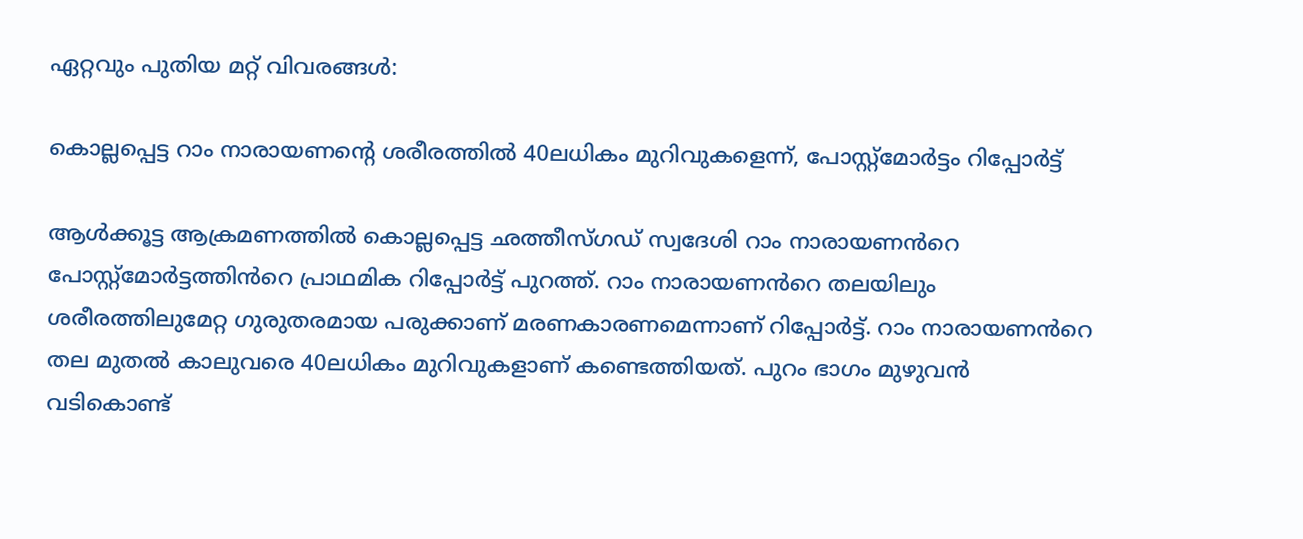ഏറ്റവും പുതിയ മറ്റ് വിവരങ്ങൾ:

കൊല്ലപ്പെട്ട റാം നാരായണന്റെ ശരീരത്തിൽ 40ലധികം മുറിവുകളെന്ന്, പോസ്റ്റ്‍മോർട്ടം റിപ്പോർട്ട്

ആൾക്കൂട്ട ആക്രമണത്തിൽ കൊല്ലപ്പെട്ട ഛത്തീസ്ഗഡ‍് സ്വദേശി റാം നാരായണൻറെ പോസ്റ്റ്‍മോർട്ടത്തിൻറെ പ്രാഥമിക റിപ്പോർട്ട് പുറത്ത്. റാം നാരായണൻറെ തലയിലും ശരീരത്തിലുമേറ്റ ഗുരുതരമായ പരുക്കാണ് മരണകാരണമെന്നാണ് റിപ്പോർട്ട്. റാം നാരായണൻറെ തല മുതൽ കാലുവരെ 40ലധികം മുറിവുകളാണ് കണ്ടെത്തിയത്. പുറം ഭാഗം മുഴുവൻ വടികൊണ്ട്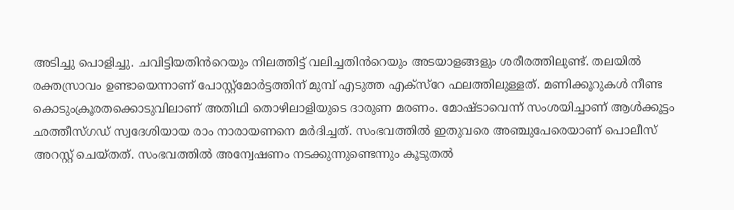അടിച്ചു പൊളിച്ചു. ചവിട്ടിയതിൻറെയും നിലത്തിട്ട് വലിച്ചതിൻറെയും അടയാളങ്ങളും ശരീരത്തിലുണ്ട്. തലയിൽ രക്തസ്രാവം ഉണ്ടായെന്നാണ് പോസ്റ്റ്മോർട്ടത്തിന് മുമ്പ് എടുത്ത എക്സ്റേ ഫലത്തിലുള്ളത്. മണിക്കൂറുകൾ നീണ്ട കൊടുംക്രൂരതക്കൊടുവിലാണ് അതിഥി തൊഴിലാളിയുടെ ദാരുണ മരണം. മോഷ്ടാവെന്ന് സംശയിച്ചാണ് ആൾക്കൂട്ടം ഛത്തീസ്ഗഡ് സ്വദേശിയായ രാം നാരായണനെ മർദിച്ചത്. സംഭവത്തിൽ ഇതുവരെ അഞ്ചുപേരെയാണ് പൊലീസ് അറസ്റ്റ് ചെയ്തത്. സംഭവത്തിൽ അന്വേഷണം നടക്കുന്നുണ്ടെന്നും കൂടുതൽ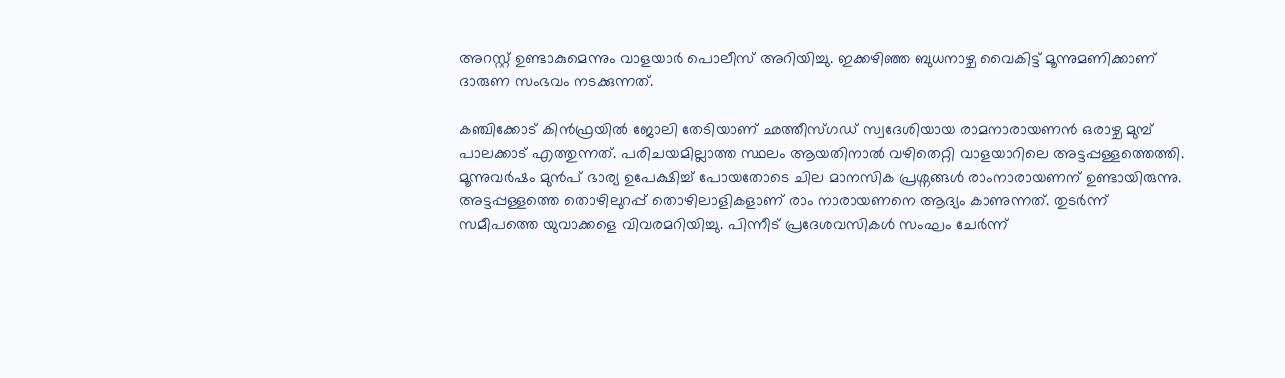അറസ്റ്റ് ഉണ്ടാകുമെന്നും വാളയാർ പൊലീസ് അറിയിച്ചു. ഇക്കഴിഞ്ഞ ബുധനാഴ്ച വൈകിട്ട് മൂന്നുമണിക്കാണ് ദാരുണ സംഭവം നടക്കുന്നത്.

കഞ്ചിക്കോട് കിൻഫ്രയിൽ ജോലി തേടിയാണ് ഛത്തീസ്ഗഡ് സ്വദേശിയായ രാമനാരായണൻ ഒരാഴ്ച മുമ്പ് പാലക്കാട് എത്തുന്നത്. പരിചയമില്ലാത്ത സ്ഥലം ആയതിനാൽ വഴിതെറ്റി വാളയാറിലെ അട്ടപ്പള്ളത്തെത്തി. മൂന്നുവർഷം മുൻപ് ഭാര്യ ഉപേക്ഷിച്ച് പോയതോടെ ചില മാനസിക പ്രശ്നങ്ങൾ രാംനാരായണന് ഉണ്ടായിരുന്നു. അട്ടപ്പള്ളത്തെ തൊഴിലുറപ്പ് തൊഴിലാളികളാണ് രാം നാരായണനെ ആദ്യം കാണുന്നത്. തുടർന്ന് സമീപത്തെ യുവാക്കളെ വിവരമറിയിച്ചു. പിന്നീട് പ്രദേശവസികൾ സംഘം ചേർന്ന്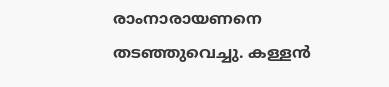രാംനാരായണനെ തടഞ്ഞുവെച്ചു. കള്ളൻ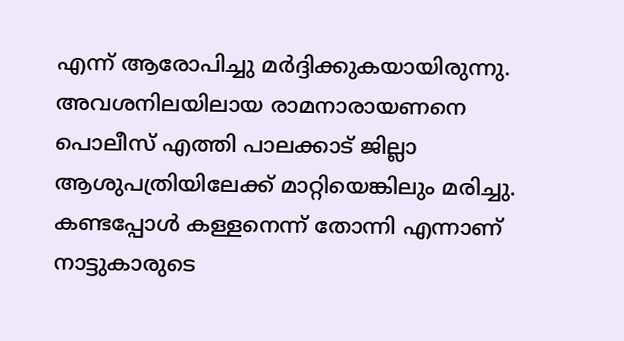എന്ന് ആരോപിച്ചു മർദ്ദിക്കുകയായിരുന്നു. അവശനിലയിലായ രാമനാരായണനെ പൊലീസ് എത്തി പാലക്കാട് ജില്ലാ ആശുപത്രിയിലേക്ക് മാറ്റിയെങ്കിലും മരിച്ചു. കണ്ടപ്പോൾ കള്ളനെന്ന് തോന്നി എന്നാണ് നാട്ടുകാരുടെ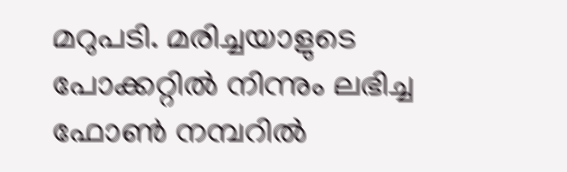മറുപടി. മരിച്ചയാളുടെ പോക്കറ്റിൽ നിന്നും ലഭിച്ച ഫോൺ നമ്പറിൽ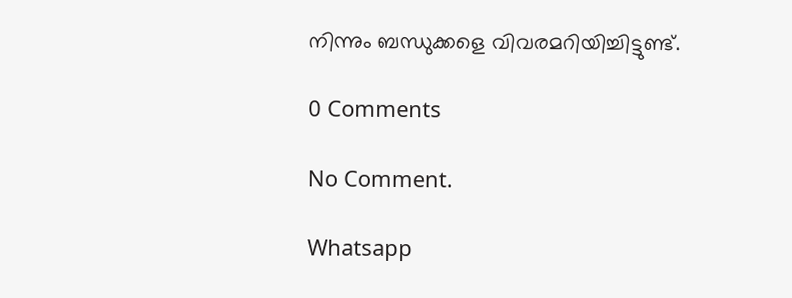നിന്നും ബന്ധുക്കളെ വിവരമറിയിച്ചിട്ടുണ്ട്.

0 Comments

No Comment.

Whatsapp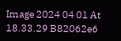Image 2024 04 01 At 18.33.29 B82062e6